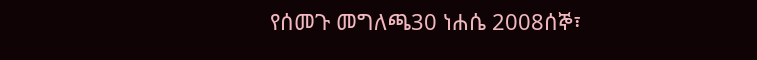የሰመጉ መግለጫ30 ነሐሴ 2008ሰኞ፣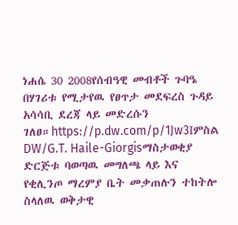ነሐሴ 30 2008የሰብዓዊ መብቶች ጉባዔ በሃገሪቱ የሚታየዉ የፀጥታ መደፍረስ ጉዳይ አሳሳቢ ደረጃ ላይ መድረሱን ገለፀ።https://p.dw.com/p/1Jw3Iምስል DW/G.T. Haile-Giorgisማስታወቂያ ድርጅቱ ባወጣዉ መግለጫ ላይ እና የቂሊንጦ ማረምያ ቤት መቃጠሉን ተከትሎ ስላለዉ ወቅታዊ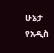ሁኔታ የአዲስ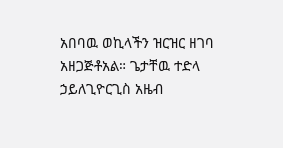አበባዉ ወኪላችን ዝርዝር ዘገባ አዘጋጅቶአል። ጌታቸዉ ተድላ ኃይለጊዮርጊስ አዜብ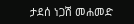ታደሰ ነጋሽ መሐመድ